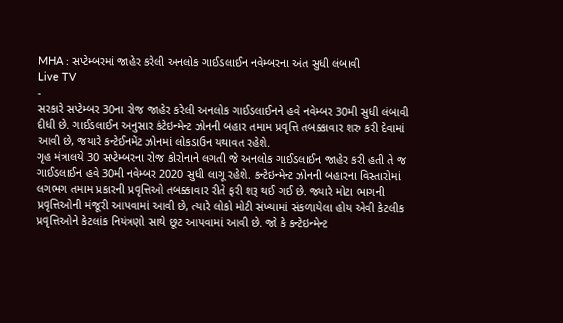MHA : સપ્ટેમ્બરમાં જાહેર કરેલી અનલોક ગાઈડલાઈન નવેમ્બરના અંત સુધી લંબાવી
Live TV
-
સરકારે સપ્ટેમ્બર 30ના રોજ જાહેર કરેલી અનલોક ગાઈડલાઈનને હવે નવેમ્બર 30મી સુધી લંબાવી દીધી છે. ગાઈડલાઈન અનુસાર કંટેઇન્મેન્ટ ઝોનની બહાર તમામ પ્રવૃત્તિ તબક્કાવાર શરુ કરી દેવામાં આવી છે, જયારે કન્ટેઈનમેંટ ઝોનમાં લોકડાઉન યથાવત રહેશે.
ગૃહ મંત્રાલયે 30 સપ્ટેમ્બરના રોજ કોરોનાને લગતી જે અનલોક ગાઈડલાઈન જાહેર કરી હતી તે જ ગાઈડલાઈન હવે 30મી નવેમ્બર 2020 સુધી લાગૂ રહેશે. કન્ટેઇન્મેન્ટ ઝોનની બહારના વિસ્તારોમાં લગભગ તમામ પ્રકારની પ્રવૃત્તિઓ તબક્કાવાર રીતે ફરી શરૂ થઈ ગઈ છે. જ્યારે મોટા ભાગની પ્રવૃત્તિઓની મંજૂરી આપવામાં આવી છે, ત્યારે લોકો મોટી સંખ્યામાં સંકળાયેલા હોય એવી કેટલીક પ્રવૃત્તિઓને કેટલાંક નિયંત્રણો સાથે છૂટ આપવામાં આવી છે. જો કે કન્ટેઇન્મેન્ટ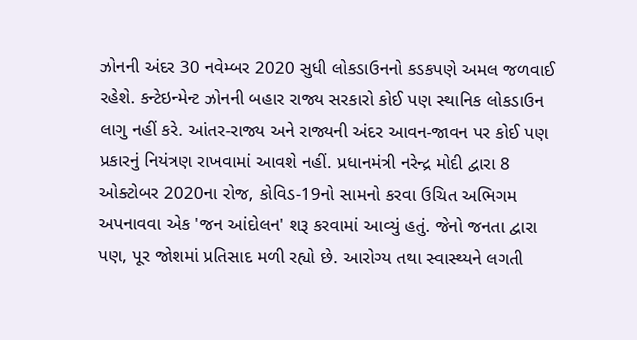ઝોનની અંદર 30 નવેમ્બર 2020 સુધી લોકડાઉનનો કડકપણે અમલ જળવાઈ રહેશે. કન્ટેઇન્મેન્ટ ઝોનની બહાર રાજ્ય સરકારો કોઈ પણ સ્થાનિક લોકડાઉન લાગુ નહીં કરે. આંતર-રાજ્ય અને રાજ્યની અંદર આવન-જાવન પર કોઈ પણ પ્રકારનું નિયંત્રણ રાખવામાં આવશે નહીં. પ્રધાનમંત્રી નરેન્દ્ર મોદી દ્વારા 8 ઓક્ટોબર 2020ના રોજ, કોવિડ-19નો સામનો કરવા ઉચિત અભિગમ અપનાવવા એક 'જન આંદોલન' શરૂ કરવામાં આવ્યું હતું. જેનો જનતા દ્વારા પણ, પૂર જોશમાં પ્રતિસાદ મળી રહ્યો છે. આરોગ્ય તથા સ્વાસ્થ્યને લગતી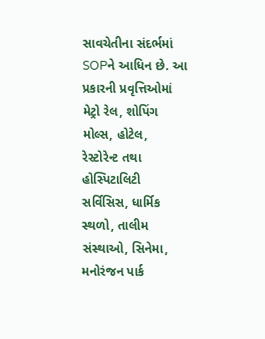સાવચેતીના સંદર્ભમાં SOPને આધિન છે. આ પ્રકારની પ્રવૃત્તિઓમાં મેટ્રો રેલ, શોપિંગ મોલ્સ, હોટેલ, રેસ્ટોરેન્ટ તથા હોસ્પિટાલિટી સર્વિસિસ, ધાર્મિક સ્થળો, તાલીમ સંસ્થાઓ, સિનેમા, મનોરંજન પાર્ક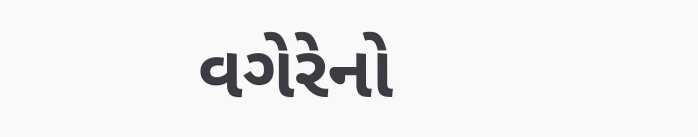વગેરેનો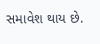સમાવેશ થાય છે.